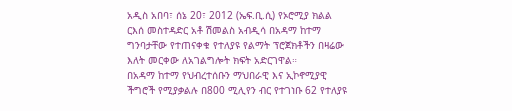አዲስ አበባ፣ ሰኔ 20፣ 2012 (ኤፍ.ቢ.ሲ) የኦሮሚያ ክልል ርእሰ መስተዳድር አቶ ሽመልስ አብዲሳ በአዳማ ከተማ ግንባታቸው የተጠናቀቁ የተለያዩ የልማት ፕሮጀክቶችን በዛሬው እለት መርቀው ለአገልግሎት ክፍት አድርገዋል።
በአዳማ ከተማ የህብረተሰቡን ማህበራዊ እና ኢኮኖሚያዊ ችግሮች የሚያቃልሉ በ800 ሚሊየን ብር የተገነቡ 62 የተለያዩ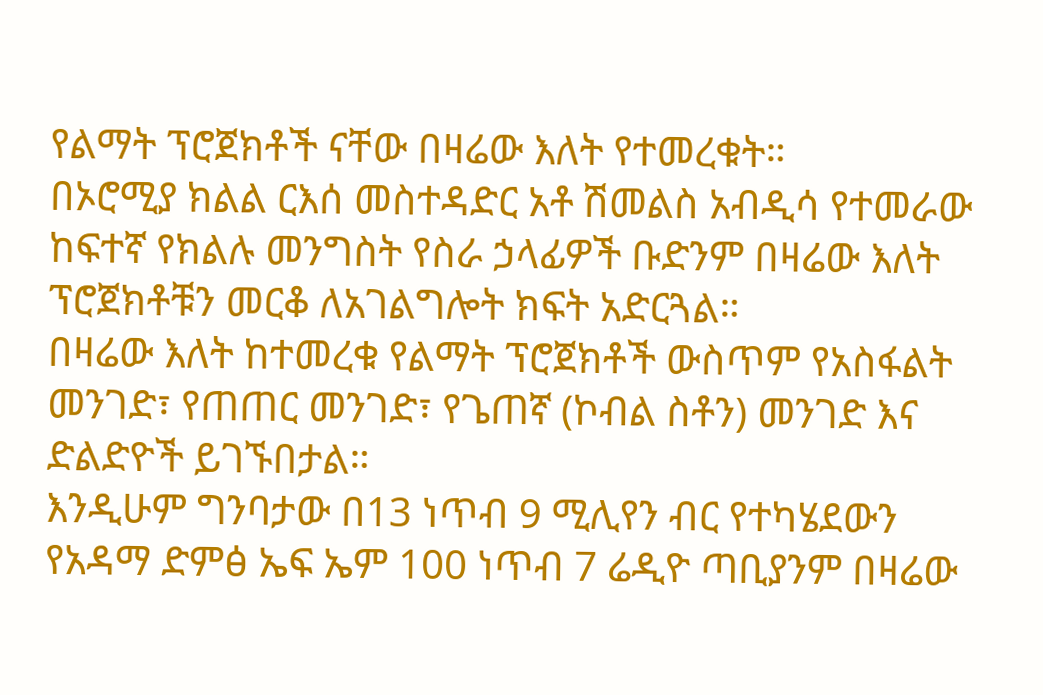የልማት ፕሮጀክቶች ናቸው በዛሬው እለት የተመረቁት።
በኦሮሚያ ክልል ርእሰ መስተዳድር አቶ ሽመልስ አብዲሳ የተመራው ከፍተኛ የክልሉ መንግስት የስራ ኃላፊዎች ቡድንም በዛሬው እለት ፕሮጀክቶቹን መርቆ ለአገልግሎት ክፍት አድርጓል።
በዛሬው እለት ከተመረቁ የልማት ፕሮጀክቶች ውስጥም የአስፋልት መንገድ፣ የጠጠር መንገድ፣ የጌጠኛ (ኮብል ስቶን) መንገድ እና ድልድዮች ይገኙበታል።
እንዲሁም ግንባታው በ13 ነጥብ 9 ሚሊየን ብር የተካሄደውን የአዳማ ድምፅ ኤፍ ኤም 100 ነጥብ 7 ሬዲዮ ጣቢያንም በዛሬው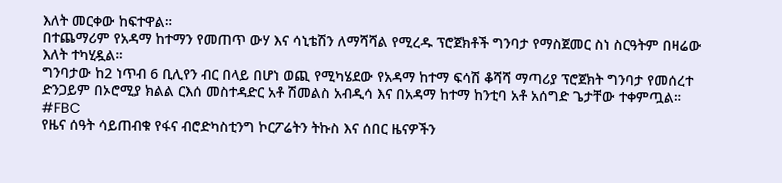እለት መርቀው ከፍተዋል።
በተጨማሪም የአዳማ ከተማን የመጠጥ ውሃ እና ሳኒቴሽን ለማሻሻል የሚረዱ ፕሮጀክቶች ግንባታ የማስጀመር ስነ ስርዓትም በዛሬው እለት ተካሂዷል።
ግንባታው ከ2 ነጥብ 6 ቢሊየን ብር በላይ በሆነ ወጪ የሚካሄደው የአዳማ ከተማ ፍሳሽ ቆሻሻ ማጣሪያ ፕሮጀክት ግንባታ የመሰረተ ድንጋይም በኦሮሚያ ክልል ርእሰ መስተዳድር አቶ ሽመልስ አብዲሳ እና በአዳማ ከተማ ከንቲባ አቶ አሰግድ ጌታቸው ተቀምጧል።
#FBC
የዜና ሰዓት ሳይጠብቁ የፋና ብሮድካስቲንግ ኮርፖሬትን ትኩስ እና ሰበር ዜናዎችን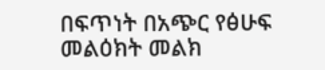በፍጥነት በአጭር የፅሁፍ መልዕክት መልክ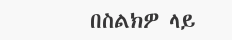በስልክዎ ላይ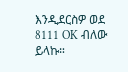እንዲደርስዎ ወደ 8111 OK ብለው ይላኩ።